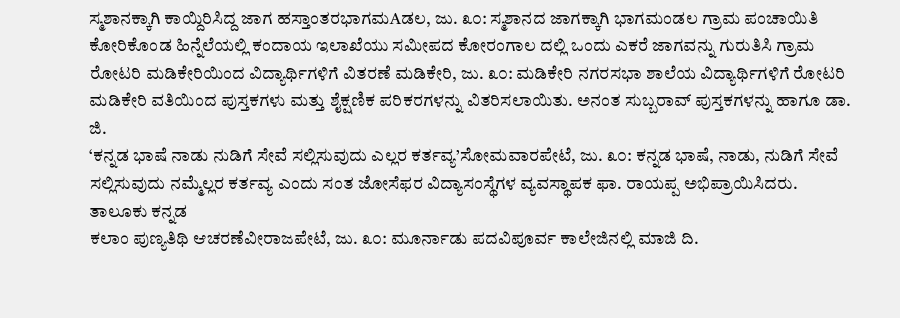ಸ್ಮಶಾನಕ್ಕಾಗಿ ಕಾಯ್ದಿರಿಸಿದ್ದ ಜಾಗ ಹಸ್ತಾಂತರಭಾಗಮAಡಲ, ಜು. ೩೦: ಸ್ಮಶಾನದ ಜಾಗಕ್ಕಾಗಿ ಭಾಗಮಂಡಲ ಗ್ರಾಮ ಪಂಚಾಯಿತಿ ಕೋರಿಕೊಂಡ ಹಿನ್ನೆಲೆಯಲ್ಲಿ ಕಂದಾಯ ಇಲಾಖೆಯು ಸಮೀಪದ ಕೋರಂಗಾಲ ದಲ್ಲಿ ಒಂದು ಎಕರೆ ಜಾಗವನ್ನು ಗುರುತಿಸಿ ಗ್ರಾಮ
ರೋಟರಿ ಮಡಿಕೇರಿಯಿಂದ ವಿದ್ಯಾರ್ಥಿಗಳಿಗೆ ವಿತರಣೆ ಮಡಿಕೇರಿ, ಜು. ೩೦: ಮಡಿಕೇರಿ ನಗರಸಭಾ ಶಾಲೆಯ ವಿದ್ಯಾರ್ಥಿಗಳಿಗೆ ರೋಟರಿ ಮಡಿಕೇರಿ ವತಿಯಿಂದ ಪುಸ್ತಕಗಳು ಮತ್ತು ಶೈಕ್ಷಣಿಕ ಪರಿಕರಗಳನ್ನು ವಿತರಿಸಲಾಯಿತು. ಅನಂತ ಸುಬ್ಬರಾವ್ ಪುಸ್ತಕಗಳನ್ನು ಹಾಗೂ ಡಾ. ಜಿ.
‘ಕನ್ನಡ ಭಾಷೆ ನಾಡು ನುಡಿಗೆ ಸೇವೆ ಸಲ್ಲಿಸುವುದು ಎಲ್ಲರ ಕರ್ತವ್ಯ’ಸೋಮವಾರಪೇಟೆ, ಜು. ೩೦: ಕನ್ನಡ ಭಾಷೆ, ನಾಡು, ನುಡಿಗೆ ಸೇವೆ ಸಲ್ಲಿಸುವುದು ನಮ್ಮೆಲ್ಲರ ಕರ್ತವ್ಯ ಎಂದು ಸಂತ ಜೋಸೆಫರ ವಿದ್ಯಾಸಂಸ್ಥೆಗಳ ವ್ಯವಸ್ಥಾಪಕ ಫಾ. ರಾಯಪ್ಪ ಅಭಿಪ್ರಾಯಿಸಿದರು. ತಾಲೂಕು ಕನ್ನಡ
ಕಲಾಂ ಪುಣ್ಯತಿಥಿ ಆಚರಣೆವೀರಾಜಪೇಟೆ, ಜು. ೩೦: ಮೂರ್ನಾಡು ಪದವಿಪೂರ್ವ ಕಾಲೇಜಿನಲ್ಲಿ ಮಾಜಿ ದಿ.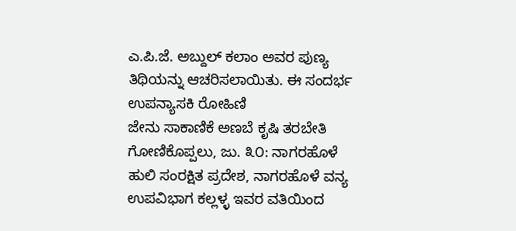ಎ.ಪಿ.ಜೆ. ಅಬ್ದುಲ್ ಕಲಾಂ ಅವರ ಪುಣ್ಯ ತಿಥಿಯನ್ನು ಆಚರಿಸಲಾಯಿತು. ಈ ಸಂದರ್ಭ ಉಪನ್ಯಾಸಕಿ ರೋಹಿಣಿ
ಜೇನು ಸಾಕಾಣಿಕೆ ಅಣಬೆ ಕೃಷಿ ತರಬೇತಿ ಗೋಣಿಕೊಪ್ಪಲು, ಜು. ೩೦: ನಾಗರಹೊಳೆ ಹುಲಿ ಸಂರಕ್ಷಿತ ಪ್ರದೇಶ, ನಾಗರಹೊಳೆ ವನ್ಯ ಉಪವಿಭಾಗ ಕಲ್ಲಳ್ಳ ಇವರ ವತಿಯಿಂದ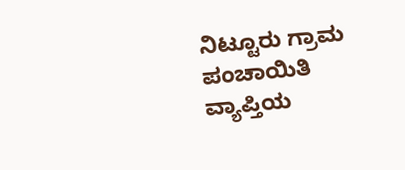ನಿಟ್ಟೂರು ಗ್ರಾಮ ಪಂಚಾಯಿತಿ ವ್ಯಾಪ್ತಿಯ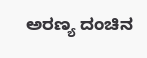ಅರಣ್ಯ ದಂಚಿನ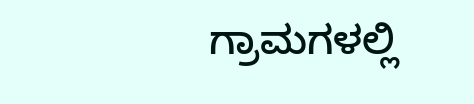ಗ್ರಾಮಗಳಲ್ಲಿ